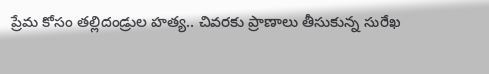ప్రేమ కోసం తల్లిదండ్రుల హత్య.. చివరకు ప్రాణాలు తీసుకున్న సురేఖ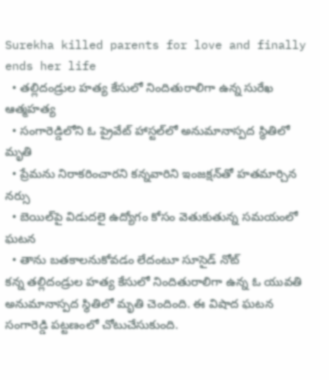Surekha killed parents for love and finally ends her life
  • తల్లిదండ్రుల హత్య కేసులో నిందితురాలిగా ఉన్న సురేఖ ఆత్మహత్య
  • సంగారెడ్డిలోని ఓ ప్రైవేట్ హాస్టల్‌లో అనుమానాస్పద స్థితిలో మృతి
  • ప్రేమను నిరాకరించారని కన్నవారిని ఇంజక్షన్‌తో హతమార్చిన నర్సు
  • బెయిల్‌పై విడుదలై ఉద్యోగం కోసం వెతుకుతున్న సమయంలో ఘటన
  • తాను బతకాలనుకోవడం లేదంటూ సూసైడ్ నోట్
కన్న తల్లిదండ్రుల హత్య కేసులో నిందితురాలిగా ఉన్న ఓ యువతి అనుమానాస్పద స్థితిలో మృతి చెందింది. ఈ విషాద ఘటన సంగారెడ్డి పట్టణంలో చోటుచేసుకుంది.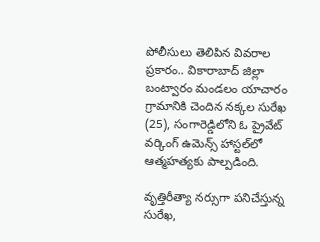పోలీసులు తెలిపిన వివరాల ప్రకారం.. వికారాబాద్ జిల్లా బంట్వారం మండలం యాచారం గ్రామానికి చెందిన నక్కల సురేఖ (25), సంగారెడ్డిలోని ఓ ప్రైవేట్ వర్కింగ్ ఉమెన్స్ హాస్టల్‌లో ఆత్మహత్యకు పాల్పడింది.

వృత్తిరీత్యా నర్సుగా పనిచేస్తున్న సురేఖ,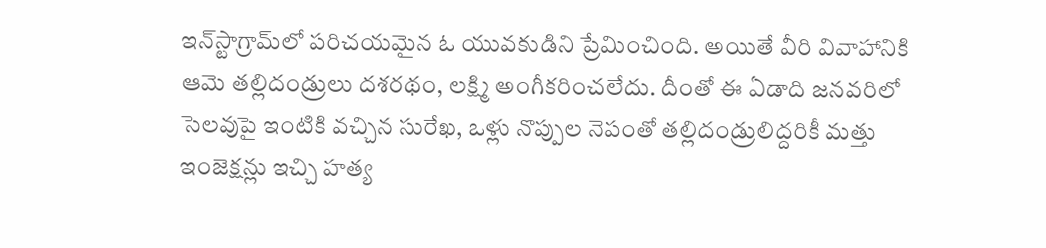ఇన్‌స్టాగ్రామ్‌లో పరిచయమైన ఓ యువకుడిని ప్రేమించింది. అయితే వీరి వివాహానికి ఆమె తల్లిదండ్రులు దశరథం, లక్ష్మి అంగీకరించలేదు. దీంతో ఈ ఏడాది జనవరిలో సెలవుపై ఇంటికి వచ్చిన సురేఖ, ఒళ్లు నొప్పుల నెపంతో తల్లిదండ్రులిద్దరికీ మత్తు ఇంజెక్షన్లు ఇచ్చి హత్య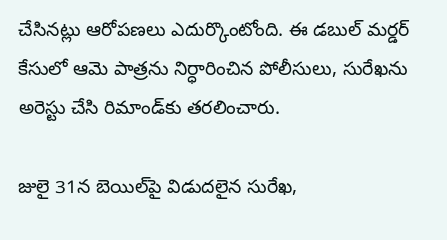చేసినట్లు ఆరోపణలు ఎదుర్కొంటోంది. ఈ డబుల్ మర్డర్ కేసులో ఆమె పాత్రను నిర్ధారించిన పోలీసులు, సురేఖను అరెస్టు చేసి రిమాండ్‌కు తరలించారు.

జులై 31న బెయిల్‌పై విడుదలైన సురేఖ,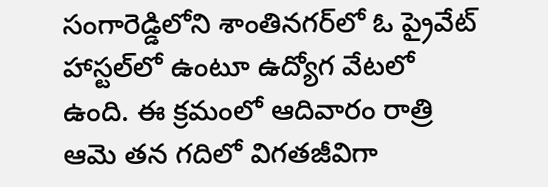సంగారెడ్డిలోని శాంతినగర్‌లో ఓ ప్రైవేట్ హాస్టల్‌లో ఉంటూ ఉద్యోగ వేటలో ఉంది. ఈ క్రమంలో ఆదివారం రాత్రి ఆమె తన గదిలో విగతజీవిగా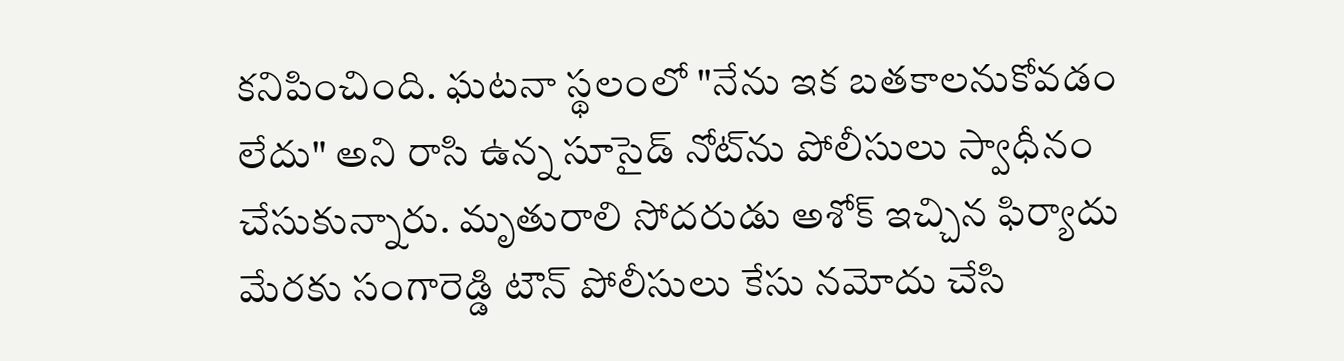కనిపించింది. ఘటనా స్థలంలో "నేను ఇక బతకాలనుకోవడం లేదు" అని రాసి ఉన్న సూసైడ్ నోట్‌ను పోలీసులు స్వాధీనం చేసుకున్నారు. మృతురాలి సోదరుడు అశోక్ ఇచ్చిన ఫిర్యాదు మేరకు సంగారెడ్డి టౌన్ పోలీసులు కేసు నమోదు చేసి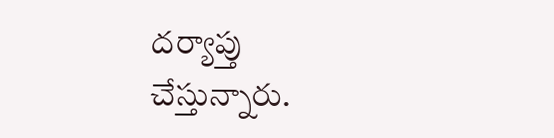దర్యాప్తు చేస్తున్నారు.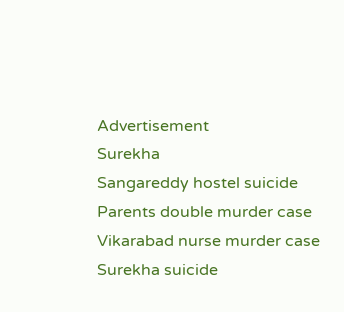Advertisement
Surekha
Sangareddy hostel suicide
Parents double murder case
Vikarabad nurse murder case
Surekha suicide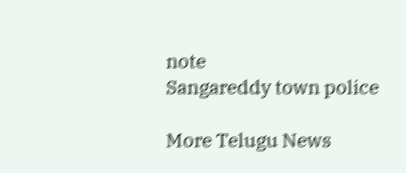note
Sangareddy town police

More Telugu News